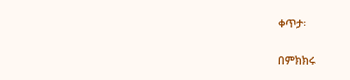ቀጥታ፡

በምክክሩ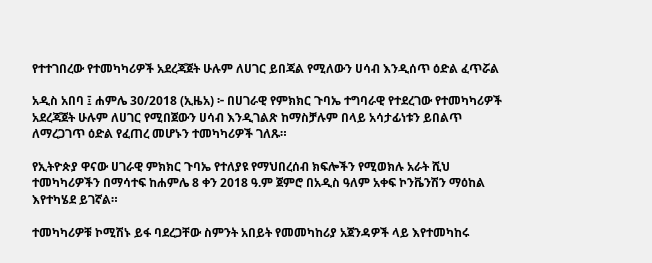የተተገበረው የተመካካሪዎች አደረጃጀት ሁሉም ለሀገር ይበጃል የሚለውን ሀሳብ እንዲሰጥ ዕድል ፈጥሯል

አዲስ አበባ ፤ ሐምሌ 30/2018 (ኢዜአ) ፦ በሀገራዊ የምክክር ጉባኤ ተግባራዊ የተደረገው የተመካካሪዎች አደረጃጀት ሁሉም ለሀገር የሚበጀውን ሀሳብ እንዲገልጽ ከማስቻሉም በላይ አሳታፊነቱን ይበልጥ ለማረጋገጥ ዕድል የፈጠረ መሆኑን ተመካካሪዎች ገለጹ።

የኢትዮጵያ ዋናው ሀገራዊ ምክክር ጉባኤ የተለያዩ የማህበረሰብ ክፍሎችን የሚወክሉ አራት ሺህ ተመካካሪዎችን በማሳተፍ ከሐምሌ 8 ቀን 2018 ዓ.ም ጀምሮ በአዲስ ዓለም አቀፍ ኮንቬንሽን ማዕከል እየተካሄደ ይገኛል።

ተመካካሪዎቹ ኮሚሽኑ ይፋ ባደረጋቸው ስምንት አበይት የመመካከሪያ አጀንዳዎች ላይ እየተመካከሩ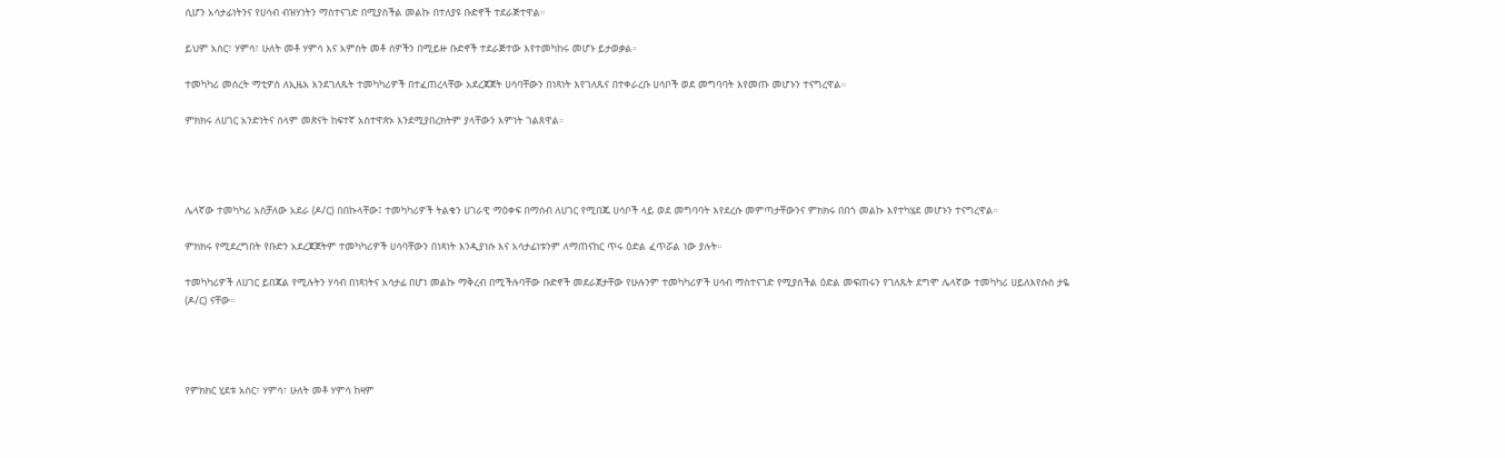ሲሆን አሳታፊነትንና የሀሳብ ብዝሃነትን ማስተናገድ በሚያስችል መልኩ በተለያዩ ቡድኖች ተደራጅተዋል።

ይህም አስር፣ ሃምሳ፣ ሁለት መቶ ሃምሳ እና አምስት መቶ ሰዎችን በሚይዙ ቡድኖች ተደራጅተው እየተመካከሩ መሆኑ ይታወቃል።

ተመካካሪ መሰረት ማቲዎስ ለኢዜአ እንደገለጹት ተመካካሪዎች በተፈጠረላቸው አደረጃጀት ሀሳባቸውን በነጻነት እየገለጹና በተቀራረቡ ሀሳቦች ወደ መግባባት እየመጡ መሆኑን ተናግረዋል።

ምክክሩ ለሀገር አንድነትና ሰላም መጽናት ከፍተኛ አስተዋጽኦ እንደሚያበረክትም ያላቸውን እምነት ገልጸዋል።




ሌላኛው ተመካካሪ አስቻለው አደራ (ዶ/ር) በበኩላቸው፤ ተመካካሪዎች ትልቁን ሀገራዊ ማዕቀፍ በማሰብ ለሀገር የሚበጁ ሀሳቦች ላይ ወደ መግባባት እየደረሱ መምጣታቸውንና ምክክሩ በበጎ መልኩ እየተካሄደ መሆኑን ተናግረዋል።

ምክክሩ የሚደረግበት የቡድን አደረጃጀትም ተመካካሪዎች ሀሳባቸውን በነጻነት እንዲያነሱ እና አሳታፊነቱንም ለማጠናከር ጥሩ ዕድል ፈጥሯል ነው ያሉት።

ተመካካሪዎች ለሀገር ይበጃል የሚሉትን ሃሳብ በነጻነትና አሳታፊ በሆነ መልኩ ማቅረብ በሚችሉባቸው ቡድኖች መደራጀታቸው የሁሉንም ተመካካሪዎች ሀሳብ ማስተናገድ የሚያሰችል ዕድል መፍጠሩን የገለጹት ደግሞ ሌላኛው ተመካካሪ ሀይለእየሱስ ታዬ (ዶ/ር) ናቸው።




የምክክር ሂደቱ አስር፣ ሃምሳ፣ ሁለት መቶ ሃምሳ ከዛም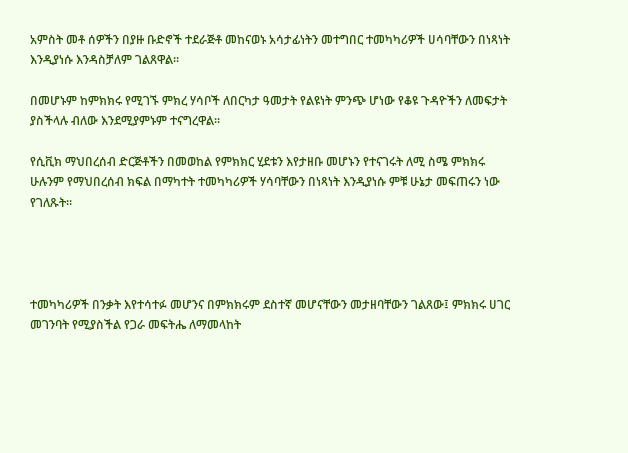አምስት መቶ ሰዎችን በያዙ ቡድኖች ተደራጅቶ መከናወኑ አሳታፊነትን መተግበር ተመካካሪዎች ሀሳባቸውን በነጻነት እንዲያነሱ እንዳስቻለም ገልጸዋል።

በመሆኑም ከምክክሩ የሚገኙ ምክረ ሃሳቦች ለበርካታ ዓመታት የልዩነት ምንጭ ሆነው የቆዩ ጉዳዮችን ለመፍታት ያስችላሉ ብለው እንደሚያምኑም ተናግረዋል።

የሲቪክ ማህበረሰብ ድርጅቶችን በመወከል የምክክር ሂደቱን እየታዘቡ መሆኑን የተናገሩት ለሚ ስሜ ምክክሩ ሁሉንም የማህበረሰብ ክፍል በማካተት ተመካካሪዎች ሃሳባቸውን በነጻነት እንዲያነሱ ምቹ ሁኔታ መፍጠሩን ነው የገለጹት።




ተመካካሪዎች በንቃት እየተሳተፉ መሆንና በምክክሩም ደስተኛ መሆናቸውን መታዘባቸውን ገልጸው፤ ምክክሩ ሀገር መገንባት የሚያስችል የጋራ መፍትሔ ለማመላከት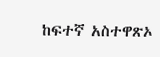ከፍተኛ አስተዋጽኦ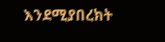እንደሚያበረክት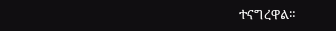ተናግረዋል።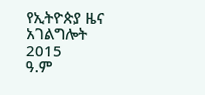የኢትዮጵያ ዜና አገልግሎት
2015
ዓ.ም